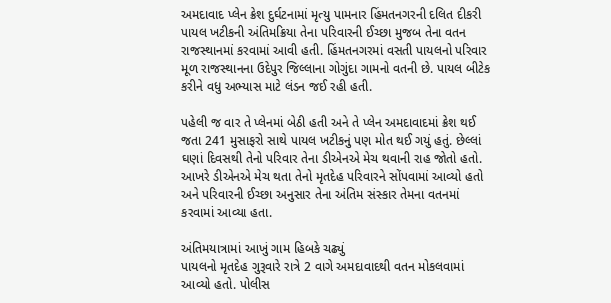અમદાવાદ પ્લેન ક્રેશ દુર્ઘટનામાં મૃત્યુ પામનાર હિંમતનગરની દલિત દીકરી પાયલ ખટીકની અંતિમક્રિયા તેના પરિવારની ઈચ્છા મુજબ તેના વતન રાજસ્થાનમાં કરવામાં આવી હતી. હિંમતનગરમાં વસતી પાયલનો પરિવાર મૂળ રાજસ્થાનના ઉદેપુર જિલ્લાના ગોગુંદા ગામનો વતની છે. પાયલ બીટેક કરીને વધુ અભ્યાસ માટે લંડન જઈ રહી હતી.

પહેલી જ વાર તે પ્લેનમાં બેઠી હતી અને તે પ્લેન અમદાવાદમાં ક્રેશ થઈ જતા 241 મુસાફરો સાથે પાયલ ખટીકનું પણ મોત થઈ ગયું હતું. છેલ્લાં ઘણાં દિવસથી તેનો પરિવાર તેના ડીએનએ મેચ થવાની રાહ જોતો હતો. આખરે ડીએનએ મેચ થતા તેનો મૃતદેહ પરિવારને સોંપવામાં આવ્યો હતો અને પરિવારની ઈચ્છા અનુસાર તેના અંતિમ સંસ્કાર તેમના વતનમાં કરવામાં આવ્યા હતા.

અંતિમયાત્રામાં આખું ગામ હિબકે ચઢ્યું
પાયલનો મૃતદેહ ગુરૂવારે રાત્રે 2 વાગે અમદાવાદથી વતન મોકલવામાં આવ્યો હતો. પોલીસ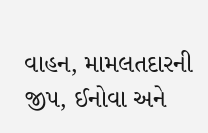વાહન, મામલતદારની જીપ, ઈનોવા અને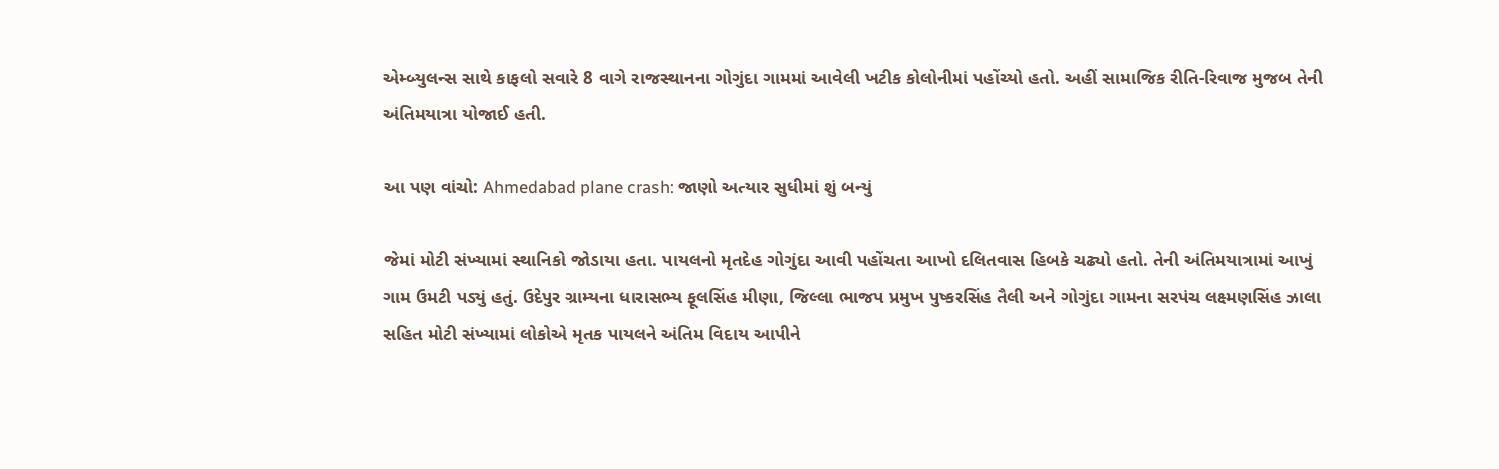એમ્બ્યુલન્સ સાથે કાફલો સવારે 8 વાગે રાજસ્થાનના ગોગુંદા ગામમાં આવેલી ખટીક કોલોનીમાં પહોંચ્યો હતો. અહીં સામાજિક રીતિ-રિવાજ મુજબ તેની અંતિમયાત્રા યોજાઈ હતી.

આ પણ વાંચો: Ahmedabad plane crash: જાણો અત્યાર સુધીમાં શું બન્યું

જેમાં મોટી સંખ્યામાં સ્થાનિકો જોડાયા હતા. પાયલનો મૃતદેહ ગોગુંદા આવી પહોંચતા આખો દલિતવાસ હિબકે ચઢ્યો હતો. તેની અંતિમયાત્રામાં આખું ગામ ઉમટી પડ્યું હતું. ઉદેપુર ગ્રામ્યના ધારાસભ્ય ફૂલસિંહ મીણા, જિલ્લા ભાજપ પ્રમુખ પુષ્કરસિંહ તૈલી અને ગોગુંદા ગામના સરપંચ લક્ષ્મણસિંહ ઝાલા સહિત મોટી સંખ્યામાં લોકોએ મૃતક પાયલને અંતિમ વિદાય આપીને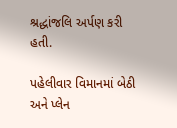શ્રદ્ધાંજલિ અર્પણ કરી હતી.

પહેલીવાર વિમાનમાં બેઠી અને પ્લેન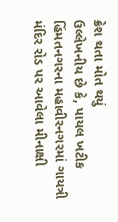ક્રેશ થતા મોત થયું
ઉલ્લેખનીય છે કે, પાયલ ખટીક હિંમતનગરના મહાવીરનગરમાં ગાયત્રી મંદિર રોડ પર આવેલા મીનાક્ષી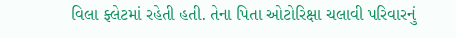વિલા ફ્લેટમાં રહેતી હતી. તેના પિતા ઓટોરિક્ષા ચલાવી પરિવારનું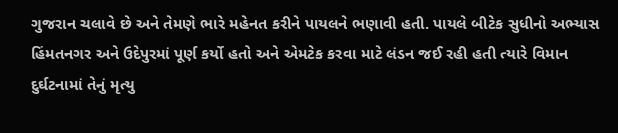ગુજરાન ચલાવે છે અને તેમણે ભારે મહેનત કરીને પાયલને ભણાવી હતી. પાયલે બીટેક સુધીનો અભ્યાસ હિંમતનગર અને ઉદેપુરમાં પૂર્ણ કર્યો હતો અને એમટેક કરવા માટે લંડન જઈ રહી હતી ત્યારે વિમાન દુર્ઘટનામાં તેનું મૃત્યુ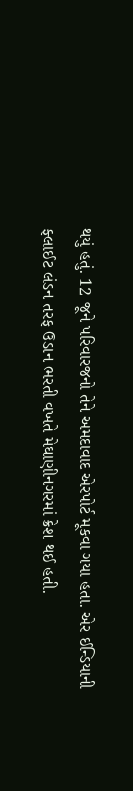થયું હતું. 12 જૂને પરિવારજનો તેને અમદાવાદ એરપોર્ટ મૂકવા ગયા હતા. એર ઈન્ડિયાની ફ્લાઈટ લંડન તરફ ઉડાન ભરતી વખતે મેઘાણીનગરમાં ક્રેશ થઈ હતી.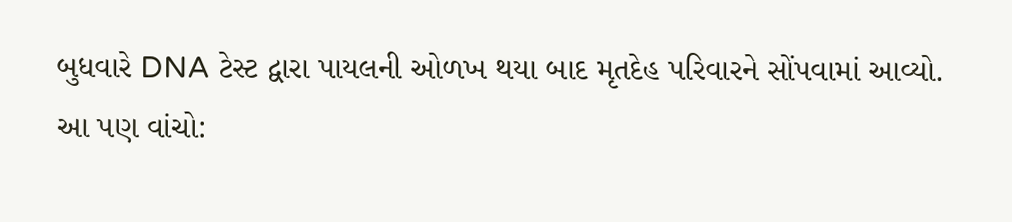બુધવારે DNA ટેસ્ટ દ્વારા પાયલની ઓળખ થયા બાદ મૃતદેહ પરિવારને સોંપવામાં આવ્યો.
આ પણ વાંચો: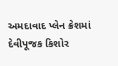અમદાવાદ પ્લેન ક્રેશમાં દેવીપૂજક કિશોર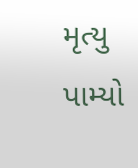મૃત્યુ પામ્યો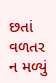છતાં વળતર ન મળ્યું